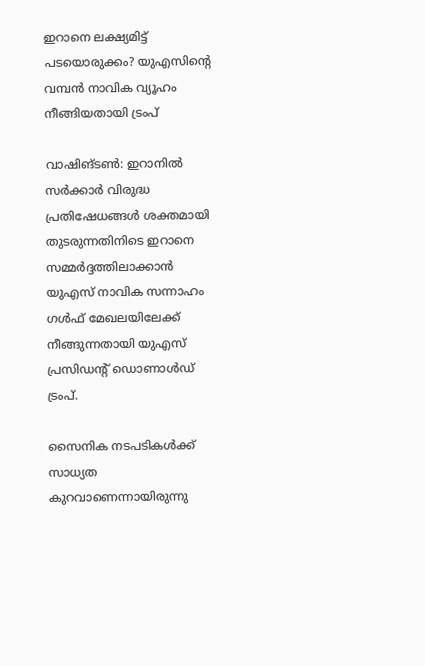ഇറാനെ ലക്ഷ്യമിട്ട് പടയൊരുക്കം? യുഎസിന്റെ വമ്പൻ നാവിക വ്യൂഹം നീങ്ങിയതായി ട്രംപ്

വാഷിങ്ടൺ: ഇറാനിൽ സർക്കാർ വിരുദ്ധ പ്രതിഷേധങ്ങൾ ശക്തമായി തുടരുന്നതിനിടെ ഇറാനെ സമ്മർദ്ദത്തിലാക്കാൻ യുഎസ് നാവിക സന്നാഹം ഗൾഫ് മേഖലയിലേക്ക് നീങ്ങുന്നതായി യുഎസ് പ്രസിഡന്റ് ഡൊണാൾഡ് ട്രംപ്.

സൈനിക നടപടികൾക്ക് സാധ്യത കുറവാണെന്നായിരുന്നു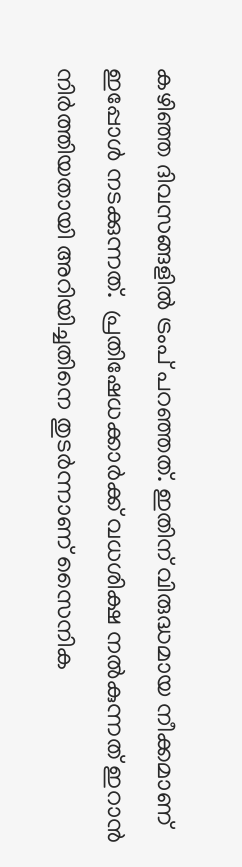കഴിഞ്ഞ ദിവസങ്ങളിൽ ട്രംപ് പറഞ്ഞത്. ഇതിന് വിരുദ്ധമായ നീക്കമാണ് ഇപ്പോൾ നടക്കുന്നത്.  പ്രതിഷേധക്കാർക്ക് വധശിക്ഷ നൽകുന്നത് ഇറാൻ നിർത്തിയതായി അറിയിച്ചതിനെ തുടർന്നാണ് സൈനിക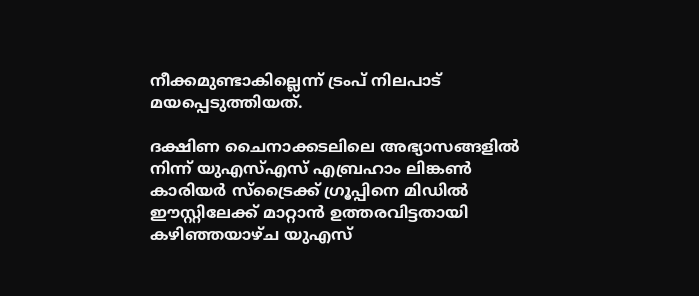നീക്കമുണ്ടാകില്ലെന്ന് ട്രംപ് നിലപാട് മയപ്പെടുത്തിയത്.

ദക്ഷിണ ചൈനാക്കടലിലെ അഭ്യാസങ്ങളിൽ നിന്ന് യുഎസ്എസ് എബ്രഹാം ലിങ്കൺ കാരിയർ സ്ട്രൈക്ക് ഗ്രൂപ്പിനെ മിഡിൽ ഈസ്റ്റിലേക്ക് മാറ്റാൻ ഉത്തരവിട്ടതായി കഴിഞ്ഞയാഴ്ച യുഎസ്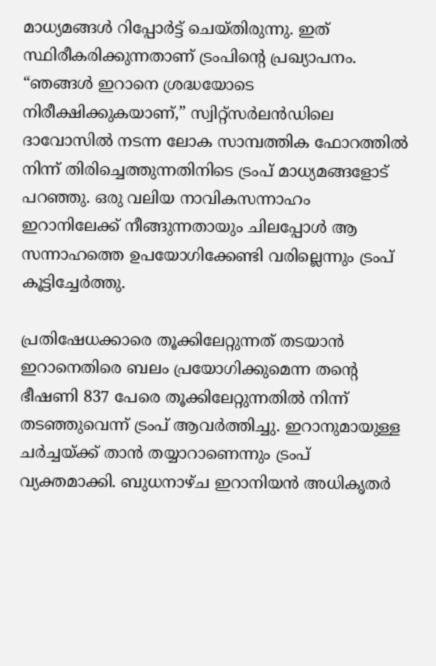മാധ്യമങ്ങൾ റിപ്പോർട്ട് ചെയ്തിരുന്നു. ഇത് സ്ഥിരീകരിക്കുന്നതാണ് ട്രംപിന്റെ പ്രഖ്യാപനം. “ഞങ്ങൾ ഇറാനെ ശ്രദ്ധയോടെ നിരീക്ഷിക്കുകയാണ്,” സ്വിറ്റ്സർലൻഡിലെ ദാവോസിൽ നടന്ന ലോക സാമ്പത്തിക ഫോറത്തിൽ നിന്ന് തിരിച്ചെത്തുന്നതിനിടെ ട്രംപ് മാധ്യമങ്ങളോട് പറഞ്ഞു. ഒരു വലിയ നാവികസന്നാഹം ഇറാനിലേക്ക് നീങ്ങുന്നതായും ചിലപ്പോൾ ആ സന്നാഹത്തെ ഉപയോഗിക്കേണ്ടി വരില്ലെന്നും ട്രംപ് കൂട്ടിച്ചേർത്തു.

പ്രതിഷേധക്കാരെ തൂക്കിലേറ്റുന്നത് തടയാൻ ഇറാനെതിരെ ബലം പ്രയോഗിക്കുമെന്ന തന്റെ ഭീഷണി 837 പേരെ തൂക്കിലേറ്റുന്നതിൽ നിന്ന് തടഞ്ഞുവെന്ന് ട്രംപ് ആവർത്തിച്ചു. ഇറാനുമായുള്ള ചർച്ചയ്ക്ക് താൻ തയ്യാറാണെന്നും ട്രംപ് വ്യക്തമാക്കി. ബുധനാഴ്ച ഇറാനിയൻ അധികൃതർ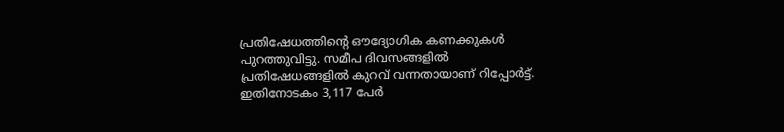പ്രതിഷേധത്തിന്റെ ഔദ്യോഗിക കണക്കുകൾ പുറത്തുവിട്ടു. സമീപ ദിവസങ്ങളിൽ പ്രതിഷേധങ്ങളിൽ കുറവ് വന്നതായാണ് റിപ്പോർട്ട്. ഇതിനോടകം 3,117 പേർ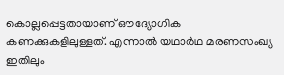കൊല്ലപ്പെട്ടതായാണ് ഔദ്യോഗിക കണക്കുകളിലുള്ളത്. എന്നാൽ യഥാർഥ മരണസംഖ്യ ഇതിലും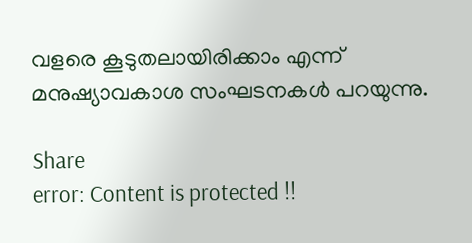വളരെ കൂടുതലായിരിക്കാം എന്ന് മനുഷ്യാവകാശ സംഘടനകൾ പറയുന്നു.

Share
error: Content is protected !!